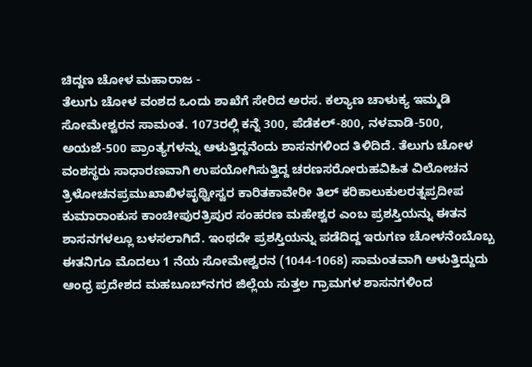ಚಿದ್ದಣ ಚೋಳ ಮಹಾರಾಜ -
ತೆಲುಗು ಚೋಳ ವಂಶದ ಒಂದು ಶಾಖೆಗೆ ಸೇರಿದ ಅರಸ. ಕಲ್ಯಾಣ ಚಾಳುಕ್ಯ ಇಮ್ಮಡಿ ಸೋಮೇಶ್ವರನ ಸಾಮಂತ. 1073ರಲ್ಲಿ ಕನ್ನೆ 300, ಪೆಡೆಕಲ್-800, ನಳವಾಡಿ-500, ಅಯಜೆ-500 ಪ್ರಾಂತ್ಯಗಳನ್ನು ಆಳುತ್ತಿದ್ದನೆಂದು ಶಾಸನಗಳಿಂದ ತಿಳಿದಿದೆ. ತೆಲುಗು ಚೋಳ ವಂಶಸ್ಥರು ಸಾಧಾರಣವಾಗಿ ಉಪಯೋಗಿಸುತ್ತಿದ್ದ ಚರಣಸರೋರುಹವಿಹಿತ ವಿಲೋಚನ ತ್ರಿಳೋಚನಪ್ರಮುಖಾಖಿಳಪೃಥ್ವೀಸ್ವರ ಕಾರಿತಕಾವೇರೀ ತಿಲ್ ಕರಿಕಾಲುಕುಲರತ್ನಪ್ರದೀಪ ಕುಮಾರಾಂಕುಸ ಕಾಂಚೀಪುರತ್ರಿಪುರ ಸಂಹರಣ ಮಹೇಶ್ವರ ಎಂಬ ಪ್ರಶಸ್ತಿಯನ್ನು ಈತನ ಶಾಸನಗಳಲ್ಲೂ ಬಳಸಲಾಗಿದೆ. ಇಂಥದೇ ಪ್ರಶಸ್ತಿಯನ್ನು ಪಡೆದಿದ್ದ ಇರುಗಣ ಚೋಳನೆಂಬೊಬ್ಬ ಈತನಿಗೂ ಮೊದಲು 1 ನೆಯ ಸೋಮೇಶ್ವರನ (1044-1068) ಸಾಮಂತವಾಗಿ ಆಳುತ್ತಿದ್ದುದು ಆಂಧ್ರ ಪ್ರದೇಶದ ಮಹಬೂಬ್‍ನಗರ ಜಿಲ್ಲೆಯ ಸುತ್ತಲ ಗ್ರಾಮಗಳ ಶಾಸನಗಳಿಂದ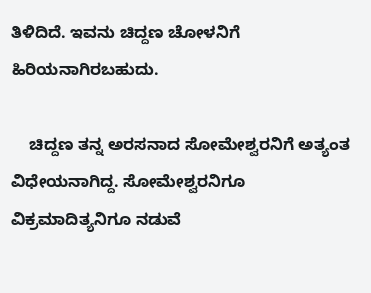ತಿಳಿದಿದೆ. ಇವನು ಚಿದ್ದಣ ಚೋಳನಿಗೆ ಹಿರಿಯನಾಗಿರಬಹುದು.

    ಚಿದ್ದಣ ತನ್ನ ಅರಸನಾದ ಸೋಮೇಶ್ವರನಿಗೆ ಅತ್ಯಂತ ವಿಧೇಯನಾಗಿದ್ದ. ಸೋಮೇಶ್ವರನಿಗೂ ವಿಕ್ರಮಾದಿತ್ಯನಿಗೂ ನಡುವೆ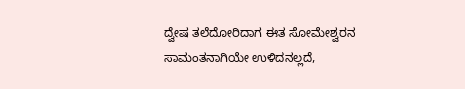ದ್ವೇಷ ತಲೆದೋರಿದಾಗ ಈತ ಸೋಮೇಶ್ವರನ ಸಾಮಂತನಾಗಿಯೇ ಉಳಿದನಲ್ಲದೆ,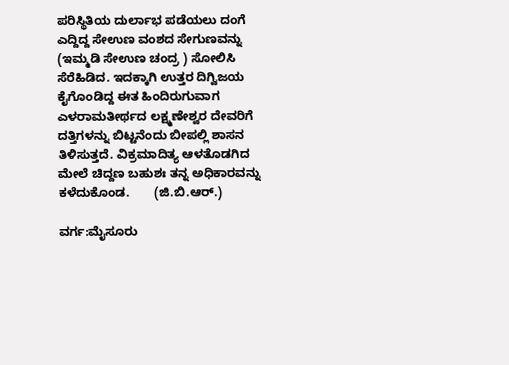ಪರಿಸ್ಥಿತಿಯ ದುರ್ಲಾಭ ಪಡೆಯಲು ದಂಗೆ ಎದ್ದಿದ್ದ ಸೇಉಣ ವಂಶದ ಸೇಗುಣವನ್ನು (ಇಮ್ಮಡಿ ಸೇಉಣ ಚಂದ್ರ ) ಸೋಲಿಸಿ ಸೆರೆಹಿಡಿದ. ಇದಕ್ಕಾಗಿ ಉತ್ತರ ದಿಗ್ವಿಜಯ ಕೈಗೊಂಡಿದ್ದ ಈತ ಹಿಂದಿರುಗುವಾಗ ಎಳರಾಮತೀರ್ಥದ ಲಕ್ಷ್ಮಣೇಶ್ವರ ದೇವರಿಗೆ ದತ್ತಿಗಳನ್ನು ಬಿಟ್ಟನೆಂದು ಬೀಪಲ್ಲಿ ಶಾಸನ ತಿಳಿಸುತ್ತದೆ. ವಿಕ್ರಮಾದಿತ್ಯ ಆಳತೊಡಗಿದ ಮೇಲೆ ಚಿದ್ದಣ ಬಹುಶಃ ತನ್ನ ಅಧಿಕಾರವನ್ನು ಕಳೆದುಕೊಂಡ.       (ಜಿ.ಬಿ.ಆರ್.)

ವರ್ಗ:ಮೈಸೂರು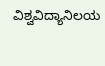ವಿಶ್ವವಿದ್ಯಾನಿಲಯ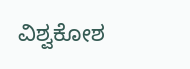ವಿಶ್ವಕೋಶ